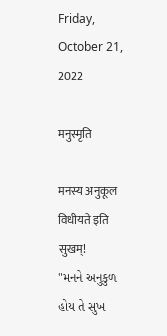Friday, October 21, 2022

मनुस्मृति

मनस्य अनुकूल विधीयते इति सुखम्!
"મનને અનુકુળ હોય તે સુખ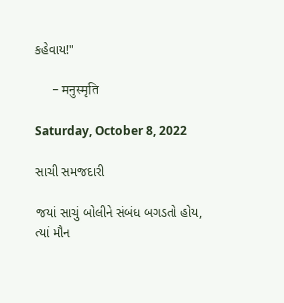કહેવાય!"

      - मनुस्मृति

Saturday, October 8, 2022

સાચી સમજદારી

જયાં સાચું બોલીને સંબંધ બગડતો હોય, ત્યાં મૌન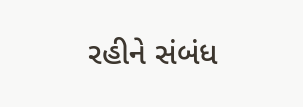રહીને સંબંધ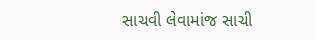સાચવી લેવામાંજ સાચી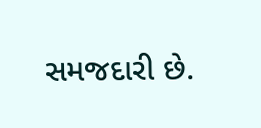સમજદારી છે.